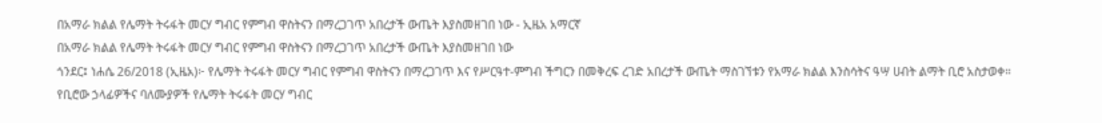በአማራ ክልል የሌማት ትሩፋት መርሃ ግብር የምግብ ዋስትናን በማረጋገጥ አበረታች ውጤት እያስመዘገበ ነው - ኢዜአ አማርኛ
በአማራ ክልል የሌማት ትሩፋት መርሃ ግብር የምግብ ዋስትናን በማረጋገጥ አበረታች ውጤት እያስመዘገበ ነው
ጎንደር፤ ነሐሴ 26/2018 (ኢዜአ)፦ የሌማት ትሩፋት መርሃ ግብር የምግብ ዋስትናን በማረጋገጥ እና የሥርዓተ-ምግብ ችግርን በመቅረፍ ረገድ አበረታች ውጤት ማስገኘቱን የአማራ ክልል እንስሳትና ዓሣ ሀብት ልማት ቢሮ አስታወቀ።
የቢሮው ኃላፊዎችና ባለሙያዎች የሌማት ትሩፋት መርሃ ግብር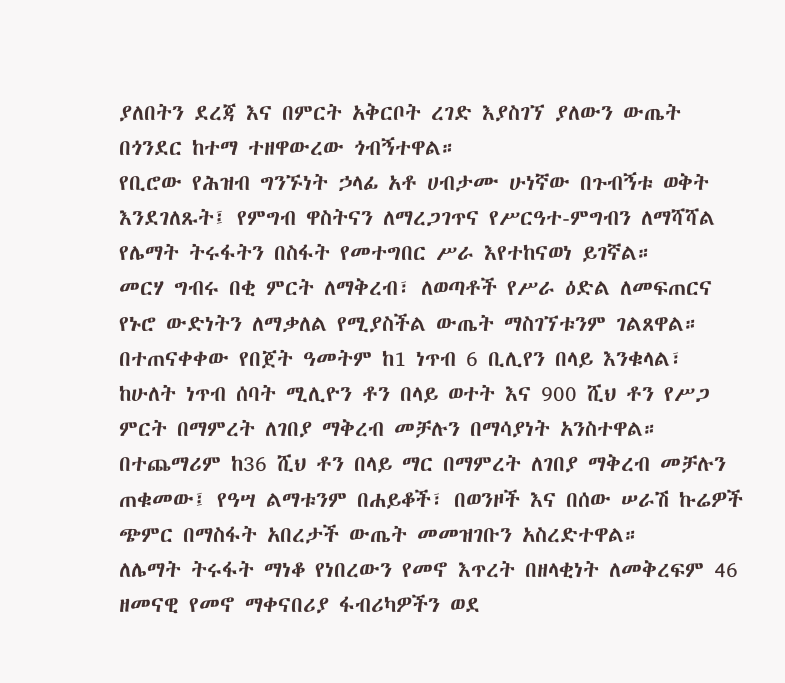ያለበትን ደረጃ እና በምርት አቅርቦት ረገድ እያስገኘ ያለውን ውጤት በጎንደር ከተማ ተዘዋውረው ጎብኝተዋል።
የቢሮው የሕዝብ ግንኙነት ኃላፊ አቶ ሀብታሙ ሁነኛው በጉብኝቱ ወቅት እንደገለጹት፤ የምግብ ዋስትናን ለማረጋገጥና የሥርዓተ-ምግብን ለማሻሻል የሌማት ትሩፋትን በስፋት የመተግበር ሥራ እየተከናወነ ይገኛል።
መርሃ ግብሩ በቂ ምርት ለማቅረብ፣ ለወጣቶች የሥራ ዕድል ለመፍጠርና የኑሮ ውድነትን ለማቃለል የሚያስችል ውጤት ማስገኘቱንም ገልጸዋል።
በተጠናቀቀው የበጀት ዓመትም ከ1 ነጥብ 6 ቢሊየን በላይ እንቁላል፣ ከሁለት ነጥብ ሰባት ሚሊዮን ቶን በላይ ወተት እና 900 ሺህ ቶን የሥጋ ምርት በማምረት ለገበያ ማቅረብ መቻሉን በማሳያነት አንስተዋል።
በተጨማሪም ከ36 ሺህ ቶን በላይ ማር በማምረት ለገበያ ማቅረብ መቻሉን ጠቁመው፤ የዓሣ ልማቱንም በሐይቆች፣ በወንዞች እና በሰው ሠራሽ ኩሬዎች ጭምር በማስፋት አበረታች ውጤት መመዝገቡን አስረድተዋል።
ለሌማት ትሩፋት ማነቆ የነበረውን የመኖ እጥረት በዘላቂነት ለመቅረፍም 46 ዘመናዊ የመኖ ማቀናበሪያ ፋብሪካዎችን ወደ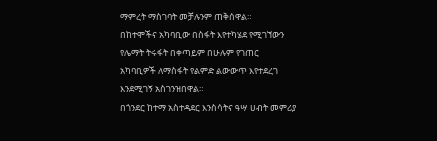ማምረት ማስገባት መቻሉንም ጠቅሰዋል።
በከተሞችና አካባቢው በስፋት እየተካሄደ የሚገኘውን የሌማት ትሩፋት በቀጣይም በሁሉም የገጠር አካባቢዎች ለማስፋት የልምድ ልውውጥ እየተደረገ እንደሚገኝ አስገንዝበዋል።
በጎንደር ከተማ አስተዳደር እንስሳትና ዓሣ ሀብት መምሪያ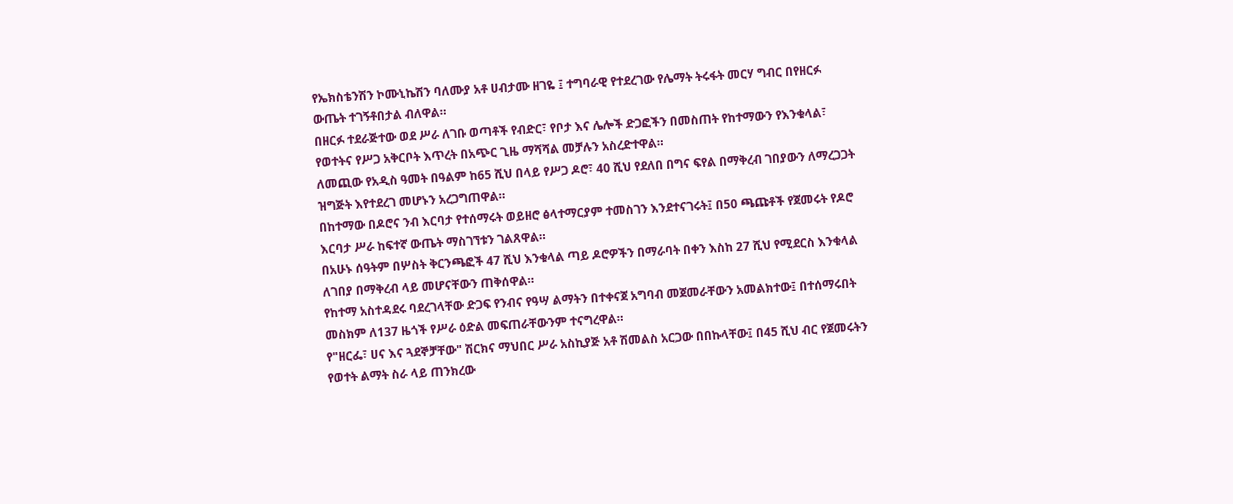የኤክስቴንሽን ኮሙኒኬሽን ባለሙያ አቶ ሀብታሙ ዘገዬ ፤ ተግባራዊ የተደረገው የሌማት ትሩፋት መርሃ ግብር በየዘርፉ ውጤት ተገኝቶበታል ብለዋል።
በዘርፉ ተደራጅተው ወደ ሥራ ለገቡ ወጣቶች የብድር፣ የቦታ እና ሌሎች ድጋፎችን በመስጠት የከተማውን የእንቁላል፣ የወተትና የሥጋ አቅርቦት እጥረት በአጭር ጊዜ ማሻሻል መቻሉን አስረድተዋል።
ለመጪው የአዲስ ዓመት በዓልም ከ65 ሺህ በላይ የሥጋ ዶሮ፣ 40 ሺህ የደለበ በግና ፍየል በማቅረብ ገበያውን ለማረጋጋት ዝግጅት እየተደረገ መሆኑን አረጋግጠዋል።
በከተማው በዶሮና ንብ እርባታ የተሰማሩት ወይዘሮ ፅላተማርያም ተመስገን እንደተናገሩት፤ በ50 ጫጩቶች የጀመሩት የዶሮ እርባታ ሥራ ከፍተኛ ውጤት ማስገኘቱን ገልጸዋል።
በአሁኑ ሰዓትም በሦስት ቅርንጫፎች 47 ሺህ እንቁላል ጣይ ዶሮዎችን በማራባት በቀን እስከ 27 ሺህ የሚደርስ እንቁላል ለገበያ በማቅረብ ላይ መሆናቸውን ጠቅሰዋል።
የከተማ አስተዳደሩ ባደረገላቸው ድጋፍ የንብና የዓሣ ልማትን በተቀናጀ አግባብ መጀመራቸውን አመልክተው፤ በተሰማሩበት መስክም ለ137 ዜጎች የሥራ ዕድል መፍጠራቸውንም ተናግረዋል።
የ"ዘርፌ፣ ሀና እና ጓደኞቻቸው" ሽርክና ማህበር ሥራ አስኪያጅ አቶ ሽመልስ አርጋው በበኩላቸው፤ በ45 ሺህ ብር የጀመሩትን የወተት ልማት ስራ ላይ ጠንክረው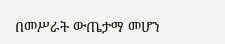በመሥራት ውጤታማ መሆን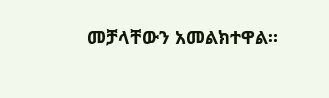መቻላቸውን አመልክተዋል።